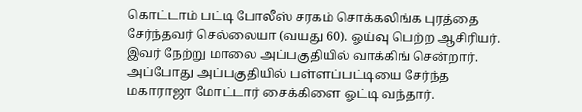கொட்டாம் பட்டி போலீஸ் சரகம் சொக்கலிங்க புரத்தை சேர்ந்தவர் செல்லையா (வயது 60). ஓய்வு பெற்ற ஆசிரியர். இவர் நேற்று மாலை அப்பகுதியில் வாக்கிங் சென்றார். அப்போது அப்பகுதியில் பள்ளப்பட்டியை சேர்ந்த மகாராஜா மோட்டார் சைக்கிளை ஓட்டி வந்தார்.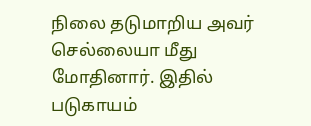நிலை தடுமாறிய அவர் செல்லையா மீது மோதினார். இதில் படுகாயம்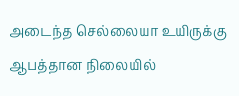அடைந்த செல்லையா உயிருக்கு ஆபத்தான நிலையில்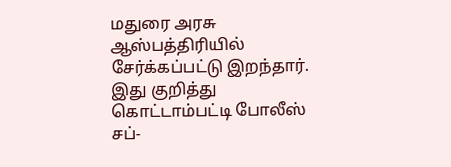மதுரை அரசு ஆஸ்பத்திரியில் சேர்க்கப்பட்டு இறந்தார்.
இது குறித்து கொட்டாம்பட்டி போலீஸ் சப்-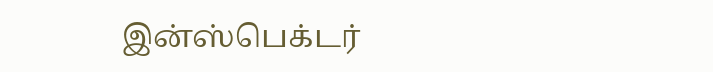இன்ஸ்பெக்டர்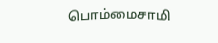பொம்மைசாமி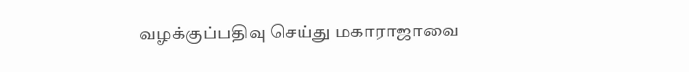வழக்குப்பதிவு செய்து மகாராஜாவை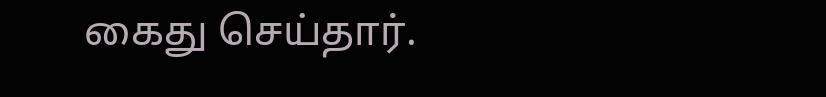கைது செய்தார்.